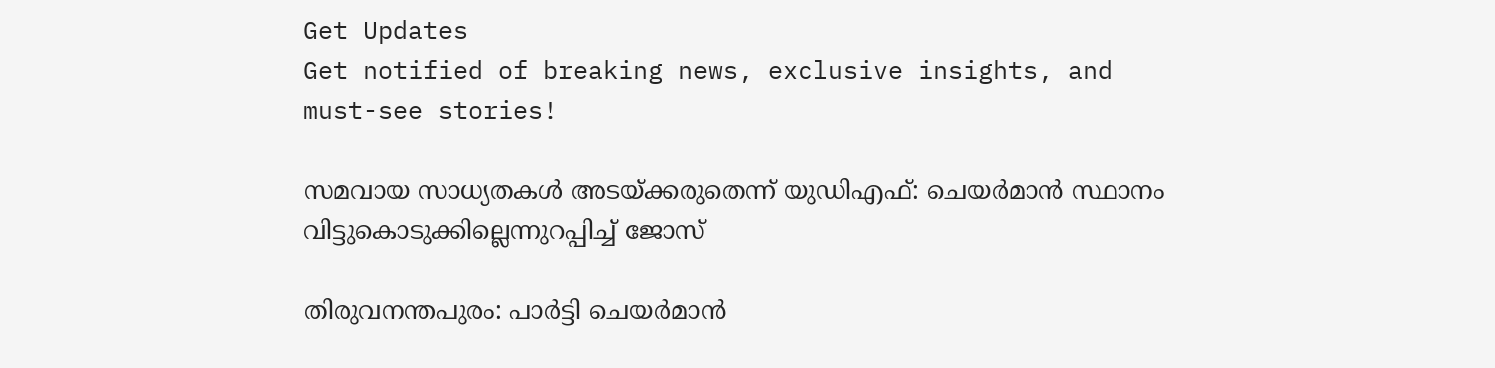Get Updates
Get notified of breaking news, exclusive insights, and must-see stories!

സമവായ സാധ്യതകള്‍ അടയ്ക്കരുതെന്ന് യുഡിഎഫ്: ചെയര്‍മാന്‍ സ്ഥാനം വിട്ടുകൊടുക്കില്ലെന്നുറപ്പിച്ച് ജോസ്

തിരുവനന്തപുരം: പാര്‍ട്ടി ചെയര്‍മാന്‍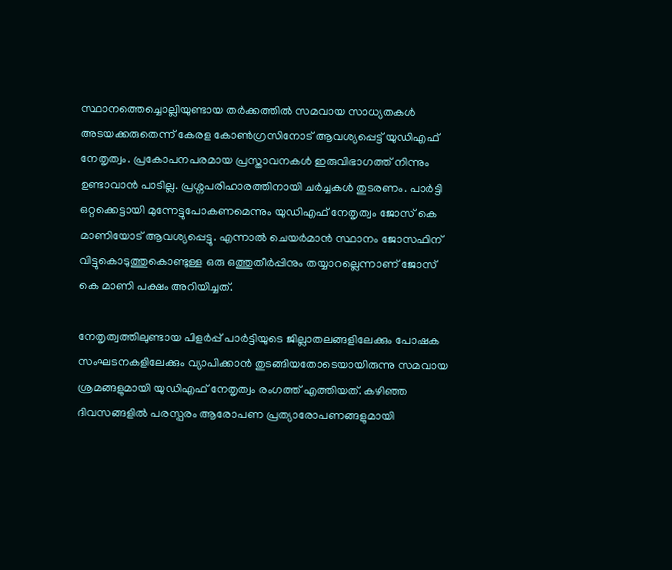സ്ഥാനത്തെച്ചൊല്ലിയുണ്ടായ തര്‍ക്കത്തില്‍ സമവായ സാധ്യതകള്‍ അടയക്കരുതെന്ന് കേരള കോണ്‍ഗ്രസിനോട് ആവശ്യപ്പെട്ട് യുഡിഎഫ് നേതൃത്വം. പ്രകോപനപരമായ പ്രസ്താവനകള്‍ ഇരുവിഭാഗത്ത് നിന്നും ഉണ്ടാവാന്‍ പാടില്ല. പ്രശ്നപരിഹാരത്തിനായി ചര്‍ച്ചകള്‍ തുടരണം. പാര്‍ട്ടി ഒറ്റക്കെട്ടായി മുന്നേട്ടുപോകണമെന്നും യുഡിഎഫ് നേതൃത്വം ജോസ് കെ മാണിയോട് ആവശ്യപ്പെട്ടു. എന്നാല്‍ ചെയര്‍മാന്‍ സ്ഥാനം ജോസഫിന് വിട്ടുകൊടുത്തുകൊണ്ടുള്ള ഒരു ഒത്തുതീര്‍പ്പിനും തയ്യാറല്ലെന്നാണ് ജോസ് കെ മാണി പക്ഷം അറിയിച്ചത്.

നേതൃത്വത്തിലുണ്ടായ പിളര്‍പ്പ് പാര്‍ട്ടിയുടെ ജില്ലാതലങ്ങളിലേക്കും പോഷക സംഘടനകളിലേക്കും വ്യാപിക്കാന്‍ തുടങ്ങിയതോടെയായിരുന്നു സമവായ ശ്രമങ്ങളുമായി യുഡിഎഫ് നേതൃത്വം രംഗത്ത് എത്തിയത്. കഴിഞ്ഞ ദിവസങ്ങളില്‍ പരസ്പരം ആരോപണ പ്രത്യാരോപണങ്ങളുമായി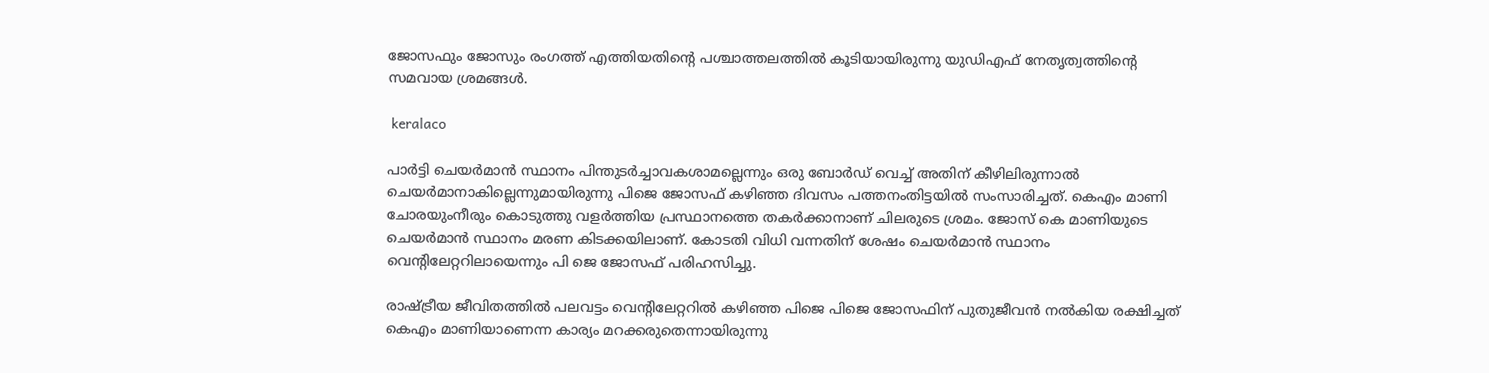ജോസഫും ജോസും രംഗത്ത് എത്തിയതിന്‍റെ പശ്ചാത്തലത്തില്‍ കൂടിയായിരുന്നു യുഡിഎഫ് നേതൃത്വത്തിന്‍റെ സമവായ ശ്രമങ്ങള്‍.

 keralaco

പാര്‍ട്ടി ചെയര്‍മാന്‍ സ്ഥാനം പിന്തുടര്‍ച്ചാവകശാമല്ലെന്നും ഒരു ബോര്‍ഡ് വെച്ച് അതിന് കീഴിലിരുന്നാല്‍ ചെയര്‍മാനാകില്ലെന്നുമായിരുന്നു പിജെ ജോസഫ് കഴിഞ്ഞ ദിവസം പത്തനംതിട്ടയില്‍ സംസാരിച്ചത്. കെഎം മാണി ചോരയുംനീരും കൊടുത്തു വളര്‍ത്തിയ പ്രസ്ഥാനത്തെ തകര്‍ക്കാനാണ് ചിലരുടെ ശ്രമം. ജോസ് കെ മാണിയുടെ ചെയർമാൻ സ്ഥാനം മരണ കിടക്കയിലാണ്. കോടതി വിധി വന്നതിന് ശേഷം ചെയര്‍മാന്‍ സ്ഥാനം വെന്‍റിലേറ്ററിലായെന്നും പി ജെ ജോസഫ് പരിഹസിച്ചു.

രാഷ്ട്രീയ ജീവിതത്തില്‍ പലവട്ടം വെന്‍റിലേറ്ററില്‍ കഴിഞ്ഞ പിജെ പിജെ ജോസഫിന് പുതുജീവന്‍ നല്‍കിയ രക്ഷിച്ചത് കെഎം മാണിയാണെന്ന കാര്യം മറക്കരുതെന്നായിരുന്നു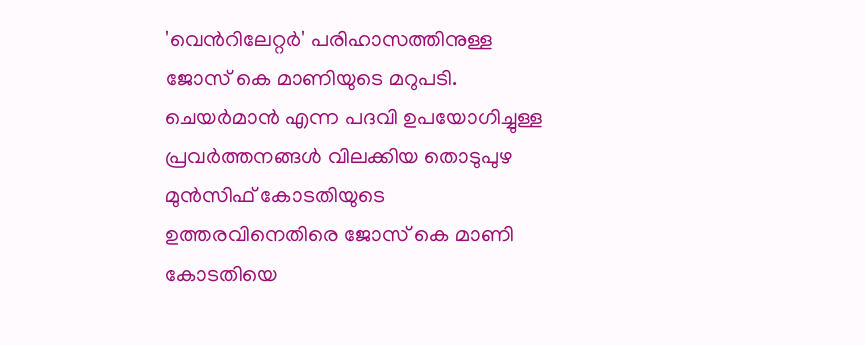'വെന്‍റിലേറ്റര്‍' പരിഹാസത്തിനുള്ള ജോസ് കെ മാണിയുടെ മറുപടി. ചെയർമാൻ എന്ന പദവി ഉപയോഗിച്ചുള്ള പ്രവർത്തനങ്ങൾ വിലക്കിയ തൊടുപുഴ മുൻസിഫ് കോടതിയുടെ ഉത്തരവിനെതിരെ ജോസ് കെ മാണി കോടതിയെ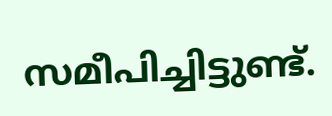സമീപിച്ചിട്ടുണ്ട്.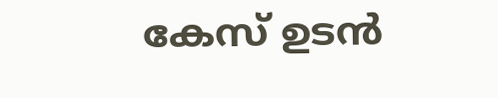കേസ് ഉടൻ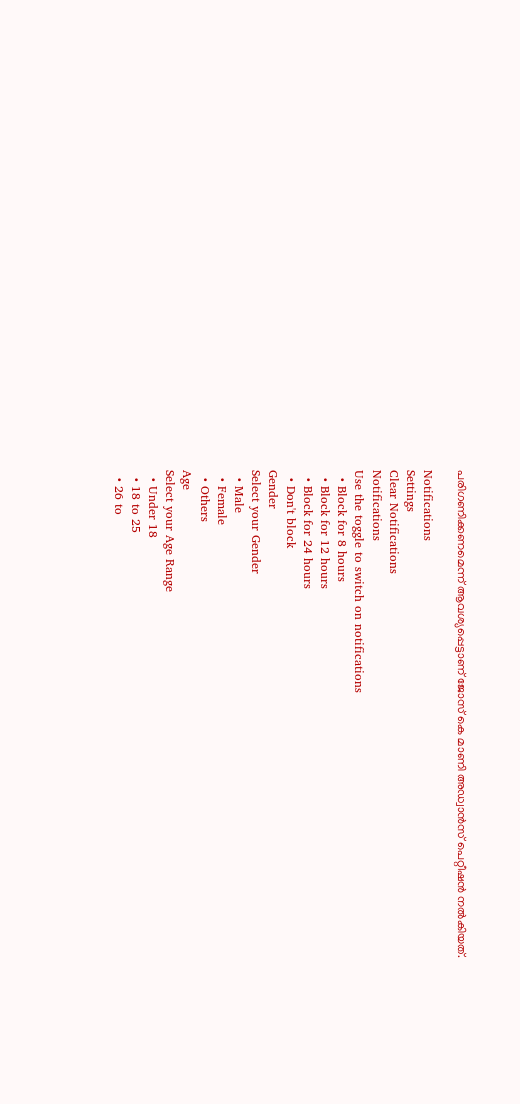പരിഗണിക്കണമെന്ന് ആവശ്യപ്പെട്ടാണ് ജോസ് കെ മാണി അഡ്വാൻസ് പെറ്റീഷൻ നൽകിയത്.

Notifications
Settings
Clear Notifications
Notifications
Use the toggle to switch on notifications
  • Block for 8 hours
  • Block for 12 hours
  • Block for 24 hours
  • Don't block
Gender
Select your Gender
  • Male
  • Female
  • Others
Age
Select your Age Range
  • Under 18
  • 18 to 25
  • 26 to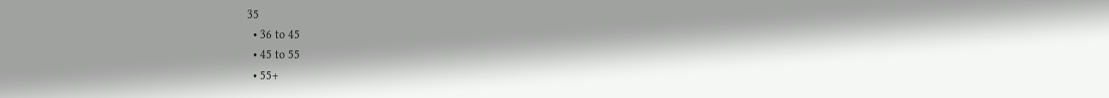35
  • 36 to 45
  • 45 to 55
  • 55+